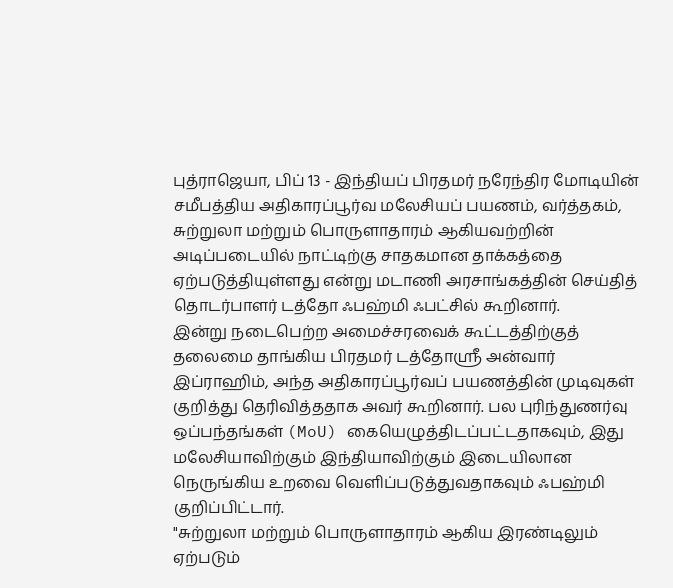புத்ராஜெயா, பிப் 13 - இந்தியப் பிரதமர் நரேந்திர மோடியின் சமீபத்திய அதிகாரப்பூர்வ மலேசியப் பயணம், வர்த்தகம், சுற்றுலா மற்றும் பொருளாதாரம் ஆகியவற்றின் அடிப்படையில் நாட்டிற்கு சாதகமான தாக்கத்தை ஏற்படுத்தியுள்ளது என்று மடாணி அரசாங்கத்தின் செய்தித் தொடர்பாளர் டத்தோ ஃபஹ்மி ஃபட்சில் கூறினார்.
இன்று நடைபெற்ற அமைச்சரவைக் கூட்டத்திற்குத் தலைமை தாங்கிய பிரதமர் டத்தோஸ்ரீ அன்வார் இப்ராஹிம், அந்த அதிகாரப்பூர்வப் பயணத்தின் முடிவுகள் குறித்து தெரிவித்ததாக அவர் கூறினார். பல புரிந்துணர்வு ஒப்பந்தங்கள் (MoU) கையெழுத்திடப்பட்டதாகவும், இது மலேசியாவிற்கும் இந்தியாவிற்கும் இடையிலான நெருங்கிய உறவை வெளிப்படுத்துவதாகவும் ஃபஹ்மி குறிப்பிட்டார்.
"சுற்றுலா மற்றும் பொருளாதாரம் ஆகிய இரண்டிலும் ஏற்படும்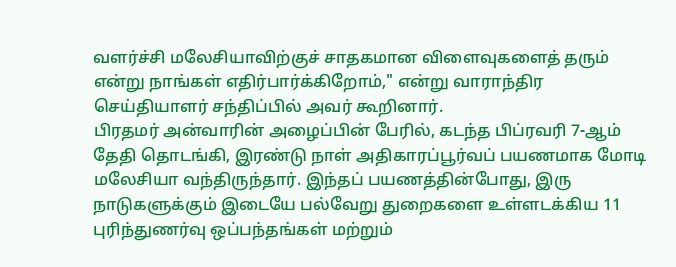வளர்ச்சி மலேசியாவிற்குச் சாதகமான விளைவுகளைத் தரும் என்று நாங்கள் எதிர்பார்க்கிறோம்," என்று வாராந்திர செய்தியாளர் சந்திப்பில் அவர் கூறினார்.
பிரதமர் அன்வாரின் அழைப்பின் பேரில், கடந்த பிப்ரவரி 7-ஆம் தேதி தொடங்கி, இரண்டு நாள் அதிகாரப்பூர்வப் பயணமாக மோடி மலேசியா வந்திருந்தார். இந்தப் பயணத்தின்போது, இரு நாடுகளுக்கும் இடையே பல்வேறு துறைகளை உள்ளடக்கிய 11 புரிந்துணர்வு ஒப்பந்தங்கள் மற்றும்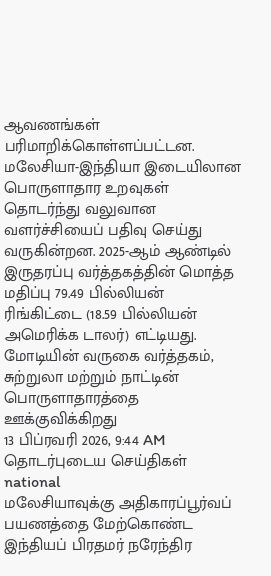ஆவணங்கள் பரிமாறிக்கொள்ளப்பட்டன.
மலேசியா-இந்தியா இடையிலான பொருளாதார உறவுகள் தொடர்ந்து வலுவான வளர்ச்சியைப் பதிவு செய்து வருகின்றன. 2025-ஆம் ஆண்டில் இருதரப்பு வர்த்தகத்தின் மொத்த மதிப்பு 79.49 பில்லியன் ரிங்கிட்டை (18.59 பில்லியன் அமெரிக்க டாலர்) எட்டியது.
மோடியின் வருகை வர்த்தகம், சுற்றுலா மற்றும் நாட்டின் பொருளாதாரத்தை ஊக்குவிக்கிறது
13 பிப்ரவரி 2026, 9:44 AM
தொடர்புடைய செய்திகள்
national
மலேசியாவுக்கு அதிகாரப்பூர்வப் பயணத்தை மேற்கொண்ட இந்தியப் பிரதமர் நரேந்திர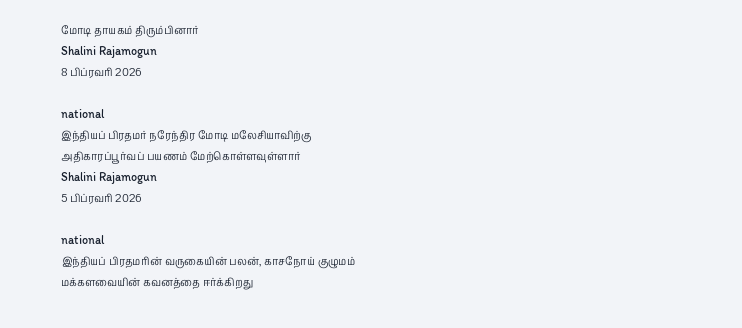மோடி தாயகம் திரும்பினார்
Shalini Rajamogun
8 பிப்ரவரி 2026

national
இந்தியப் பிரதமர் நரேந்திர மோடி மலேசியாவிற்கு அதிகாரப்பூர்வப் பயணம் மேற்கொள்ளவுள்ளார்
Shalini Rajamogun
5 பிப்ரவரி 2026

national
இந்தியப் பிரதமரின் வருகையின் பலன், காசநோய் குழுமம் மக்களவையின் கவனத்தை ஈர்க்கிறது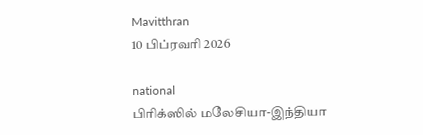Mavitthran
10 பிப்ரவரி 2026

national
பிரிக்ஸில் மலேசியா-இந்தியா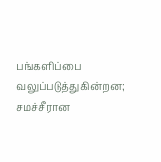பங்களிப்பை வலுப்படுத்துகின்றன; சமச்சீரான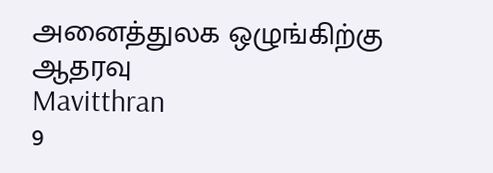அனைத்துலக ஒழுங்கிற்கு ஆதரவு
Mavitthran
9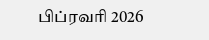பிப்ரவரி 2026